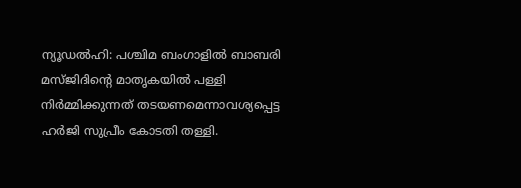ന്യൂഡൽഹി: പശ്ചിമ ബംഗാളിൽ ബാബരി മസ്ജിദിന്റെ മാതൃകയിൽ പള്ളി നിർമ്മിക്കുന്നത് തടയണമെന്നാവശ്യപ്പെട്ട ഹർജി സുപ്രീം കോടതി തള്ളി.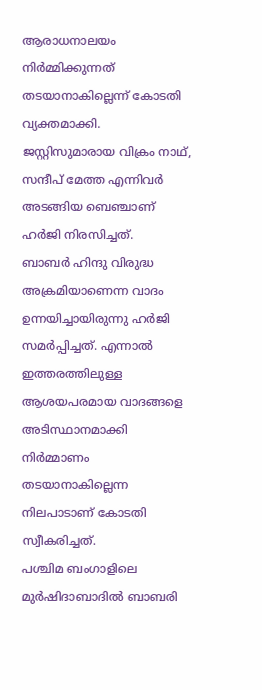ആരാധനാലയം നിർമ്മിക്കുന്നത് തടയാനാകില്ലെന്ന് കോടതി വ്യക്തമാക്കി. ജസ്റ്റിസുമാരായ വിക്രം നാഥ്, സന്ദീപ് മേത്ത എന്നിവർ അടങ്ങിയ ബെഞ്ചാണ് ഹർജി നിരസിച്ചത്.
ബാബർ ഹിന്ദു വിരുദ്ധ അക്രമിയാണെന്ന വാദം ഉന്നയിച്ചായിരുന്നു ഹർജി സമർപ്പിച്ചത്. എന്നാൽ ഇത്തരത്തിലുള്ള ആശയപരമായ വാദങ്ങളെ അടിസ്ഥാനമാക്കി നിർമ്മാണം തടയാനാകില്ലെന്ന നിലപാടാണ് കോടതി സ്വീകരിച്ചത്.
പശ്ചിമ ബംഗാളിലെ മുർഷിദാബാദിൽ ബാബരി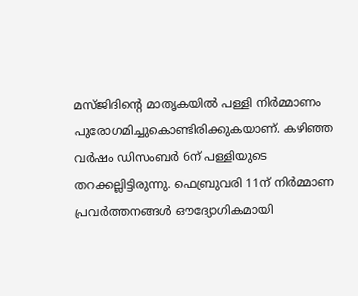മസ്ജിദിന്റെ മാതൃകയിൽ പള്ളി നിർമ്മാണം പുരോഗമിച്ചുകൊണ്ടിരിക്കുകയാണ്. കഴിഞ്ഞ വർഷം ഡിസംബർ 6ന് പള്ളിയുടെ തറക്കല്ലിട്ടിരുന്നു. ഫെബ്രുവരി 11ന് നിർമ്മാണ പ്രവർത്തനങ്ങൾ ഔദ്യോഗികമായി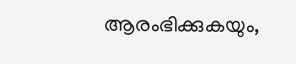ആരംഭിക്കുകയും,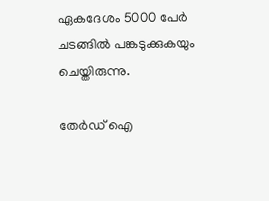ഏകദേശം 5000 പേർ ചടങ്ങിൽ പങ്കടുക്കുകയും ചെയ്തിരുന്നു.

തേർഡ് ഐ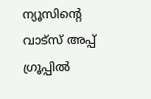ന്യൂസിന്റെ വാട്സ് അപ്പ് ഗ്രൂപ്പിൽ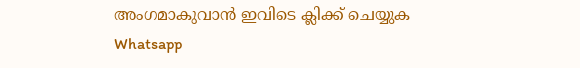അംഗമാകുവാൻ ഇവിടെ ക്ലിക്ക് ചെയ്യുക
Whatsapp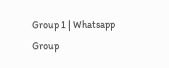Group 1 | Whatsapp Group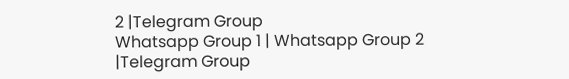2 |Telegram Group
Whatsapp Group 1 | Whatsapp Group 2 |Telegram Group